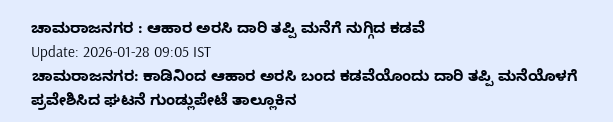ಚಾಮರಾಜನಗರ : ಆಹಾರ ಅರಸಿ ದಾರಿ ತಪ್ಪಿ ಮನೆಗೆ ನುಗ್ಗಿದ ಕಡವೆ
Update: 2026-01-28 09:05 IST
ಚಾಮರಾಜನಗರ: ಕಾಡಿನಿಂದ ಆಹಾರ ಅರಸಿ ಬಂದ ಕಡವೆಯೊಂದು ದಾರಿ ತಪ್ಪಿ ಮನೆಯೊಳಗೆ ಪ್ರವೇಶಿಸಿದ ಘಟನೆ ಗುಂಡ್ಲುಪೇಟೆ ತಾಲ್ಲೂಕಿನ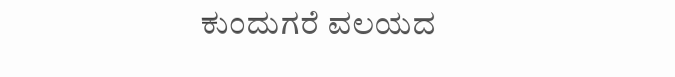ಕುಂದುಗರೆ ವಲಯದ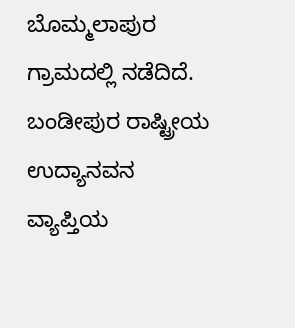ಬೊಮ್ಮಲಾಪುರ ಗ್ರಾಮದಲ್ಲಿ ನಡೆದಿದೆ.
ಬಂಡೀಪುರ ರಾಷ್ಟ್ರೀಯ ಉದ್ಯಾನವನ ವ್ಯಾಪ್ತಿಯ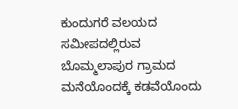ಕುಂದುಗರೆ ವಲಯದ ಸಮೀಪದಲ್ಲಿರುವ ಬೊಮ್ಮಲಾಪುರ ಗ್ರಾಮದ ಮನೆಯೊಂದಕ್ಕೆ ಕಡವೆಯೊಂದು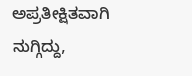ಅಪ್ರತೀಕ್ಷಿತವಾಗಿ ನುಗ್ಗಿದ್ದು,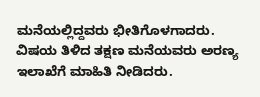ಮನೆಯಲ್ಲಿದ್ದವರು ಭೀತಿಗೊಳಗಾದರು.
ವಿಷಯ ತಿಳಿದ ತಕ್ಷಣ ಮನೆಯವರು ಅರಣ್ಯ ಇಲಾಖೆಗೆ ಮಾಹಿತಿ ನೀಡಿದರು.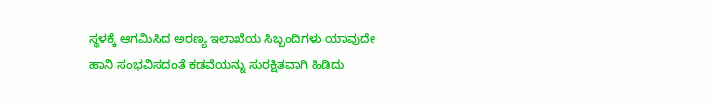ಸ್ಥಳಕ್ಕೆ ಆಗಮಿಸಿದ ಅರಣ್ಯ ಇಲಾಖೆಯ ಸಿಬ್ಬಂದಿಗಳು ಯಾವುದೇ ಹಾನಿ ಸಂಭವಿಸದಂತೆ ಕಡವೆಯನ್ನು ಸುರಕ್ಷಿತವಾಗಿ ಹಿಡಿದು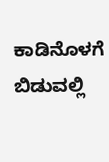ಕಾಡಿನೊಳಗೆ ಬಿಡುವಲ್ಲಿ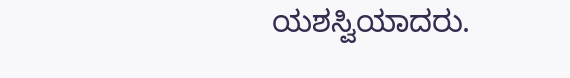ಯಶಸ್ವಿಯಾದರು.